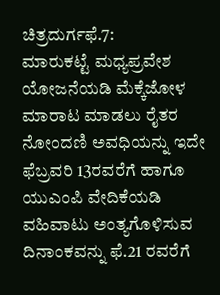ಚಿತ್ರದುರ್ಗಫೆ.7:
ಮಾರುಕಟ್ಟೆ ಮಧ್ಯಪ್ರವೇಶ ಯೋಜನೆಯಡಿ ಮೆಕ್ಕೆಜೋಳ ಮಾರಾಟ ಮಾಡಲು ರೈತರ ನೋಂದಣಿ ಅವಧಿಯನ್ನು ಇದೇ ಫೆಬ್ರವರಿ 13ರವರೆಗೆ ಹಾಗೂ ಯುಎಂಪಿ ವೇದಿಕೆಯಡಿ ವಹಿವಾಟು ಅಂತ್ಯಗೊಳಿಸುವ ದಿನಾಂಕವನ್ನು ಫೆ.21 ರವರೆಗೆ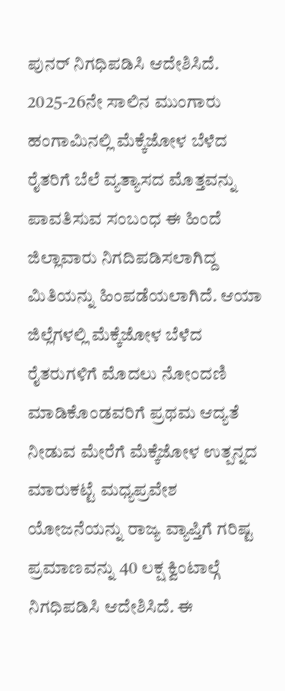ಪುನರ್ ನಿಗಧಿಪಡಿಸಿ ಆದೇಶಿಸಿದೆ.
2025-26ನೇ ಸಾಲಿನ ಮುಂಗಾರು ಹಂಗಾಮಿನಲ್ಲಿ ಮೆಕ್ಕೆಜೋಳ ಬೆಳೆದ ರೈತರಿಗೆ ಬೆಲೆ ವ್ಯತ್ಯಾಸದ ಮೊತ್ತವನ್ನು ಪಾವತಿಸುವ ಸಂಬಂಧ ಈ ಹಿಂದೆ ಜಿಲ್ಲಾವಾರು ನಿಗದಿಪಡಿಸಲಾಗಿದ್ದ ಮಿತಿಯನ್ನು ಹಿಂಪಡೆಯಲಾಗಿದೆ. ಆಯಾ ಜಿಲ್ಲೆಗಳಲ್ಲಿ ಮೆಕ್ಕೆಜೋಳ ಬೆಳೆದ ರೈತರುಗಳಿಗೆ ಮೊದಲು ನೋಂದಣಿ ಮಾಡಿಕೊಂಡವರಿಗೆ ಪ್ರಥಮ ಆದ್ಯತೆ ನೀಡುವ ಮೇರೆಗೆ ಮೆಕ್ಕೆಜೋಳ ಉತ್ಪನ್ನದ ಮಾರುಕಟ್ಟೆ ಮಧ್ಯಪ್ರವೇಶ ಯೋಜನೆಯನ್ನು ರಾಜ್ಯ ವ್ಯಾಪ್ತಿಗೆ ಗರಿಷ್ಟ ಪ್ರಮಾಣವನ್ನು 40 ಲಕ್ಷ ಕ್ವಿಂಟಾಲ್ಗೆ ನಿಗಧಿಪಡಿಸಿ ಆದೇಶಿಸಿದೆ. ಈ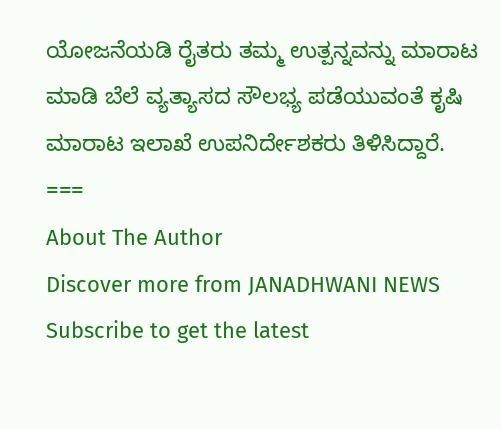ಯೋಜನೆಯಡಿ ರೈತರು ತಮ್ಮ ಉತ್ಪನ್ನವನ್ನು ಮಾರಾಟ ಮಾಡಿ ಬೆಲೆ ವ್ಯತ್ಯಾಸದ ಸೌಲಭ್ಯ ಪಡೆಯುವಂತೆ ಕೃಷಿ ಮಾರಾಟ ಇಲಾಖೆ ಉಪನಿರ್ದೇಶಕರು ತಿಳಿಸಿದ್ದಾರೆ.
===
About The Author
Discover more from JANADHWANI NEWS
Subscribe to get the latest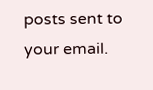posts sent to your email.